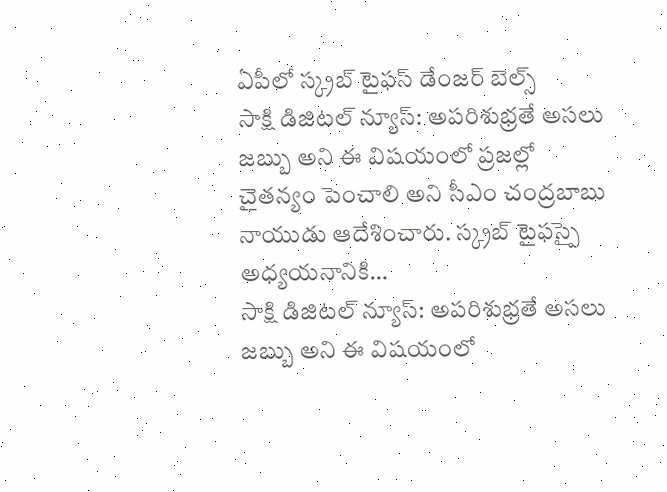ఏపీలో స్క్రబ్ టైఫస్ డేంజర్ బెల్స్
సాక్షి డిజిటల్ న్యూస్: అపరిశుభ్రతే అసలు జబ్బు అని ఈ విషయంలో ప్రజల్లో చైతన్యం పెంచాలి అని సీఎం చంద్రబాబు నాయుడు ఆదేశించారు. స్క్రబ్ టైఫస్పై అధ్యయనానికి…
సాక్షి డిజిటల్ న్యూస్: అపరిశుభ్రతే అసలు జబ్బు అని ఈ విషయంలో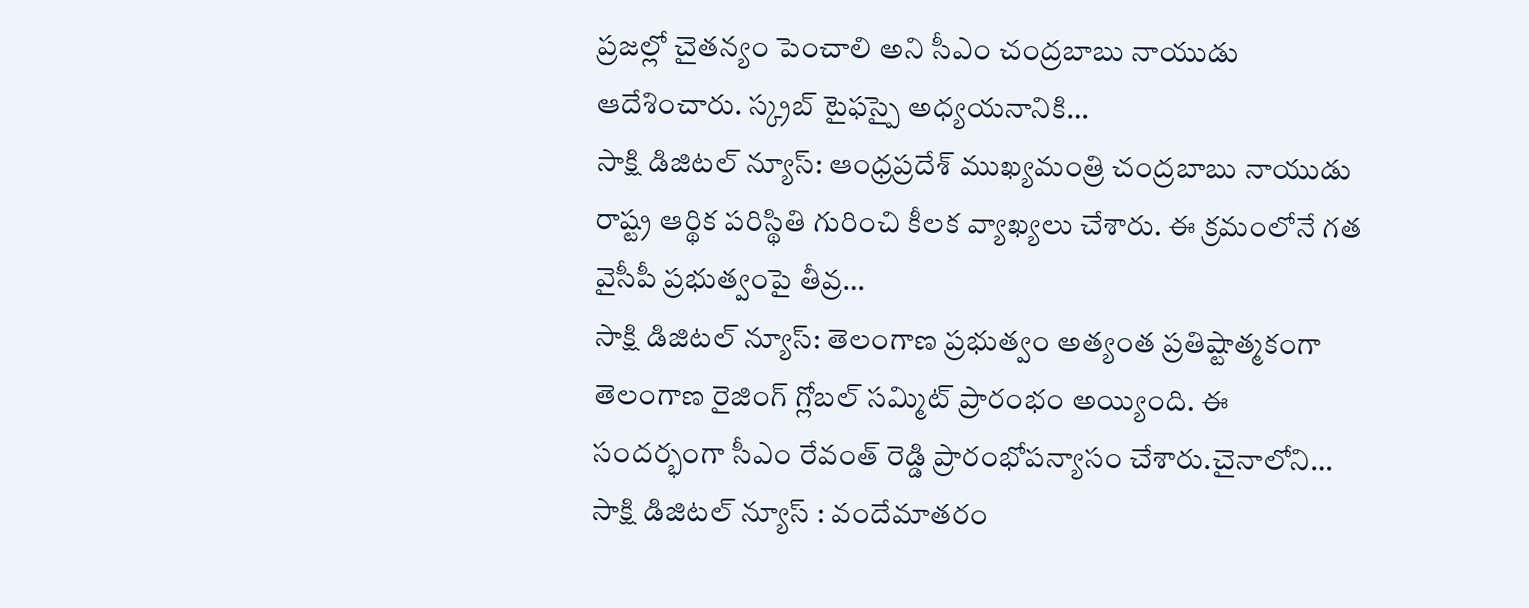ప్రజల్లో చైతన్యం పెంచాలి అని సీఎం చంద్రబాబు నాయుడు ఆదేశించారు. స్క్రబ్ టైఫస్పై అధ్యయనానికి…
సాక్షి డిజిటల్ న్యూస్: ఆంధ్రప్రదేశ్ ముఖ్యమంత్రి చంద్రబాబు నాయుడు రాష్ట్ర ఆర్థిక పరిస్థితి గురించి కీలక వ్యాఖ్యలు చేశారు. ఈ క్రమంలోనే గత వైసీపీ ప్రభుత్వంపై తీవ్ర…
సాక్షి డిజిటల్ న్యూస్: తెలంగాణ ప్రభుత్వం అత్యంత ప్రతిష్టాత్మకంగా తెలంగాణ రైజింగ్ గ్లోబల్ సమ్మిట్ ప్రారంభం అయ్యింది. ఈ సందర్భంగా సీఎం రేవంత్ రెడ్డి ప్రారంభోపన్యాసం చేశారు.చైనాలోని…
సాక్షి డిజిటల్ న్యూస్ : వందేమాతరం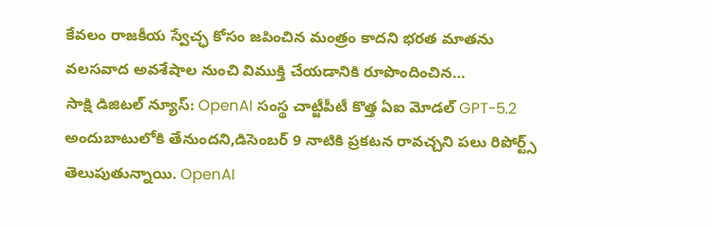కేవలం రాజకీయ స్వేచ్ఛ కోసం జపించిన మంత్రం కాదని భరత మాతను వలసవాద అవశేషాల నుంచి విముక్తి చేయడానికి రూపొందించిన…
సాక్షి డిజిటల్ న్యూస్: OpenAI సంస్థ చాట్జీపీటీ కొత్త ఏఐ మోడల్ GPT-5.2 అందుబాటులోకి తేనుందని,డిసెంబర్ 9 నాటికి ప్రకటన రావచ్చని పలు రిపోర్ట్స్ తెలుపుతున్నాయి. OpenAI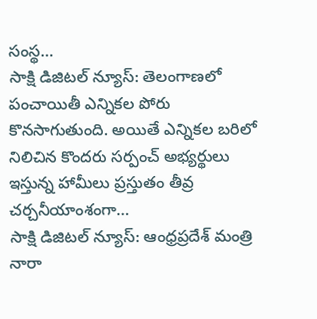సంస్థ…
సాక్షి డిజిటల్ న్యూస్: తెలంగాణలో పంచాయితీ ఎన్నికల పోరు కొనసాగుతుంది. అయితే ఎన్నికల బరిలో నిలిచిన కొందరు సర్పంచ్ అభ్యర్థులు ఇస్తున్న హామీలు ప్రస్తుతం తీవ్ర చర్చనీయాంశంగా…
సాక్షి డిజిటల్ న్యూస్: ఆంధ్రప్రదేశ్ మంత్రి నారా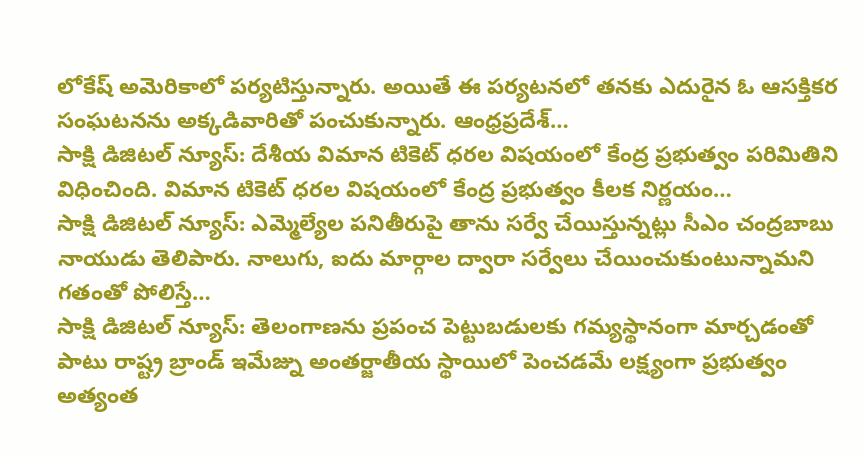లోకేష్ అమెరికాలో పర్యటిస్తున్నారు. అయితే ఈ పర్యటనలో తనకు ఎదురైన ఓ ఆసక్తికర సంఘటనను అక్కడివారితో పంచుకున్నారు. ఆంధ్రప్రదేశ్…
సాక్షి డిజిటల్ న్యూస్: దేశీయ విమాన టికెట్ ధరల విషయంలో కేంద్ర ప్రభుత్వం పరిమితిని విధించింది. విమాన టికెట్ ధరల విషయంలో కేంద్ర ప్రభుత్వం కీలక నిర్ణయం…
సాక్షి డిజిటల్ న్యూస్: ఎమ్మెల్యేల పనితీరుపై తాను సర్వే చేయిస్తున్నట్లు సీఎం చంద్రబాబు నాయుడు తెలిపారు. నాలుగు, ఐదు మార్గాల ద్వారా సర్వేలు చేయించుకుంటున్నామని గతంతో పోలిస్తే…
సాక్షి డిజిటల్ న్యూస్: తెలంగాణను ప్రపంచ పెట్టుబడులకు గమ్యస్థానంగా మార్చడంతో పాటు రాష్ట్ర బ్రాండ్ ఇమేజ్ను అంతర్జాతీయ స్థాయిలో పెంచడమే లక్ష్యంగా ప్రభుత్వం అత్యంత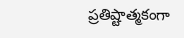ప్రతిష్టాత్మకంగా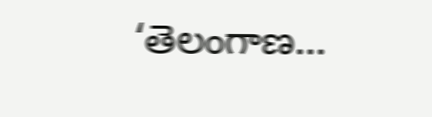‘తెలంగాణ…